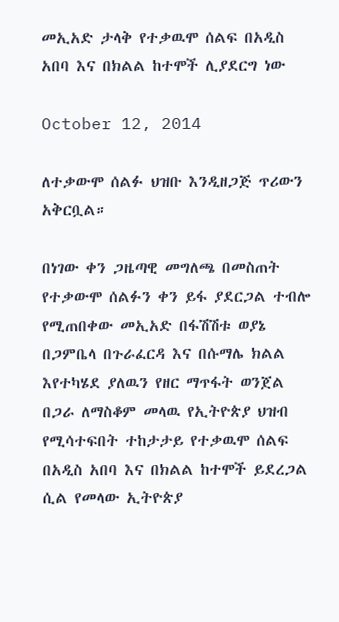መኢአድ ታላቅ የተቃዉሞ ሰልፍ በአዲስ አበባ እና በክልል ከተሞች ሊያደርግ ነው

October 12, 2014

ለተቃውሞ ሰልፉ ህዝቡ እንዲዘጋጅ ጥሪውን አቅርቧል።

በነገው ቀን ጋዜጣዊ መግለጫ በመስጠት የተቃውሞ ሰልፉን ቀን ይፋ ያደርጋል ተብሎ የሚጠበቀው መኢአድ በፋሽሽቱ ወያኔ በጋምቤላ በጉራፈርዳ እና በሱማሌ ክልል እየተካሄደ ያለዉን የዘር ማጥፋት ወንጀል በጋራ ለማስቆም መላዉ የኢትዮጵያ ህዝብ የሚሳተፍበት ተከታታይ የተቃዉሞ ሰልፍ በአዲስ አበባ እና በክልል ከተሞች ይደረጋል ሲል የመላው ኢትዮጵያ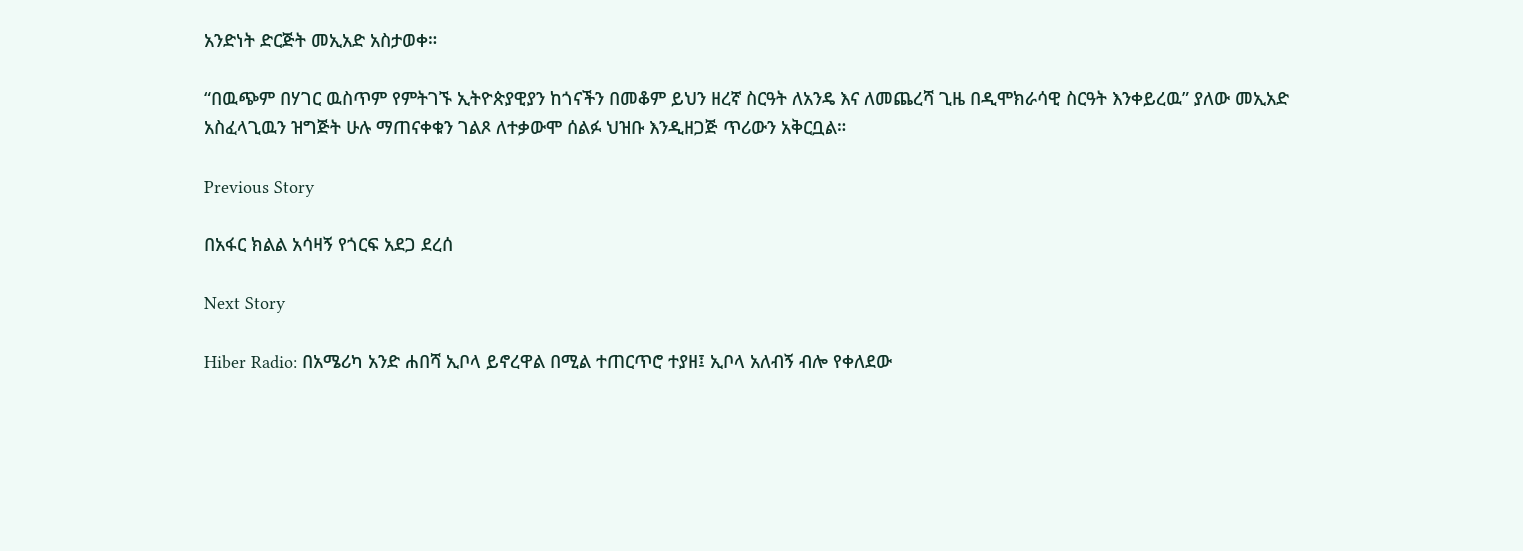አንድነት ድርጅት መኢአድ አስታወቀ።

“በዉጭም በሃገር ዉስጥም የምትገኙ ኢትዮጵያዊያን ከጎናችን በመቆም ይህን ዘረኛ ስርዓት ለአንዴ እና ለመጨረሻ ጊዜ በዲሞክራሳዊ ስርዓት እንቀይረዉ” ያለው መኢአድ አስፈላጊዉን ዝግጅት ሁሉ ማጠናቀቁን ገልጾ ለተቃውሞ ሰልፉ ህዝቡ እንዲዘጋጅ ጥሪውን አቅርቧል።

Previous Story

በአፋር ክልል አሳዛኝ የጎርፍ አደጋ ደረሰ

Next Story

Hiber Radio: በአሜሪካ አንድ ሐበሻ ኢቦላ ይኖረዋል በሚል ተጠርጥሮ ተያዘ፤ ኢቦላ አለብኝ ብሎ የቀለደው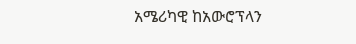አሜሪካዊ ከአውሮፕላን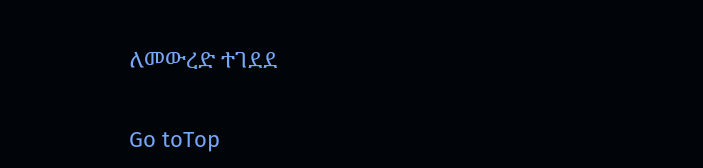ለመውረድ ተገደደ

Go toTop